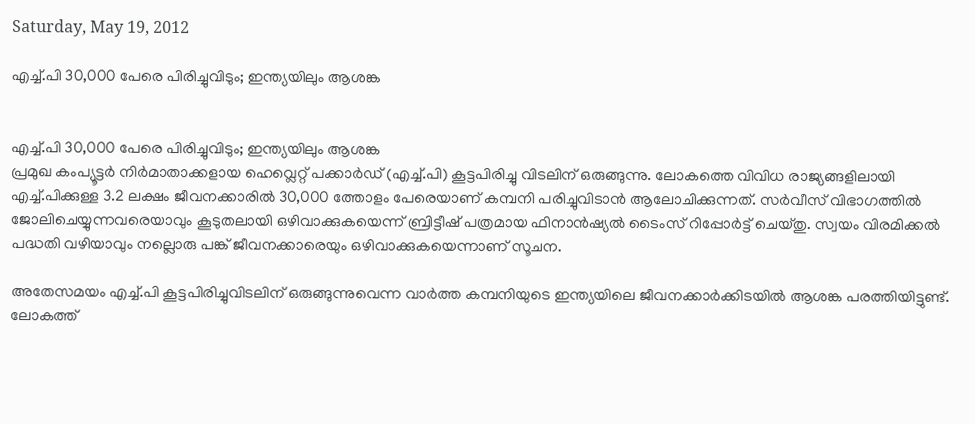Saturday, May 19, 2012

എച്ച്.പി 30,000 പേരെ പിരിച്ചുവിടും; ഇന്ത്യയിലും ആശങ്ക


എച്ച്.പി 30,000 പേരെ പിരിച്ചുവിടും; ഇന്ത്യയിലും ആശങ്ക
പ്രമുഖ കംപ്യൂട്ടര്‍ നിര്‍മാതാക്കളായ ഹെവ്ലെറ്റ് പക്കാര്‍ഡ് (എച്ച്.പി) കൂട്ടപിരിച്ചു വിടലിന് ഒരുങ്ങുന്നു. ലോകത്തെ വിവിധ രാജ്യങ്ങളിലായി എച്ച്.പിക്കുള്ള 3.2 ലക്ഷം ജീവനക്കാരില്‍ 30,000 ത്തോളം പേരെയാണ് കമ്പനി പരിച്ചുവിടാന്‍ ആലോചിക്കുന്നത്. സര്‍വീസ് വിഭാഗത്തില്‍ ജോലിചെയ്യുന്നവരെയാവും കൂടുതലായി ഒഴിവാക്കുകയെന്ന് ബ്രിട്ടീഷ് പത്രമായ ഫിനാന്‍ഷ്യല്‍ ടൈംസ് റിപ്പോര്‍ട്ട് ചെയ്തു. സ്വയം വിരമിക്കല്‍ പദ്ധതി വഴിയാവും നല്ലൊരു പങ്ക് ജീവനക്കാരെയും ഒഴിവാക്കുകയെന്നാണ് സൂചന.

അതേസമയം എച്ച്.പി കൂട്ടപിരിച്ചുവിടലിന് ഒരുങ്ങുന്നുവെന്ന വാര്‍ത്ത കമ്പനിയുടെ ഇന്ത്യയിലെ ജീവനക്കാര്‍ക്കിടയില്‍ ആശങ്ക പരത്തിയിട്ടുണ്ട്. ലോകത്ത്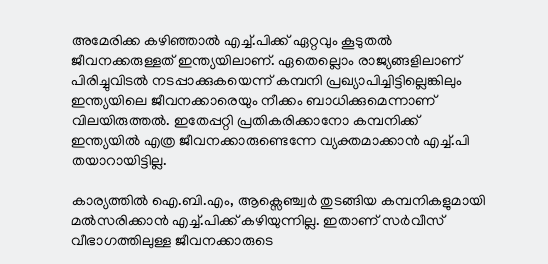അമേരിക്ക കഴിഞ്ഞാല്‍ എച്ച്.പിക്ക് ഏറ്റവും കൂടുതല്‍ ജീവനക്കരുള്ളത് ഇന്ത്യയിലാണ്. ഏതെല്ലൊം രാജ്യങ്ങളിലാണ് പിരിച്ചുവിടല്‍ നടപ്പാക്കുകയെന്ന് കമ്പനി പ്രഖ്യാപിച്ചിട്ടില്ലെങ്കിലും ഇന്ത്യയിലെ ജീവനക്കാരെയും നീക്കം ബാധിക്കുമെന്നാണ് വിലയിരുത്തല്‍. ഇതേപ്പറ്റി പ്രതികരിക്കാനോ കമ്പനിക്ക് ഇന്ത്യയില്‍ എത്ര ജീവനക്കാരുണ്ടെന്നേ വ്യക്തമാക്കാന്‍ എച്ച്.പി തയാറായിട്ടില്ല.

കാര്യത്തില്‍ ഐ.ബി.എം, ആക്സെഞ്ച്വര്‍ തുടങ്ങിയ കമ്പനികളുമായി മല്‍സരിക്കാന്‍ എച്ച്.പിക്ക് കഴിയുന്നില്ല. ഇതാണ് സര്‍വീസ് വീഭാഗത്തിലുള്ള ജീവനക്കാരുടെ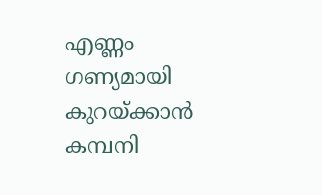എണ്ണം ഗണ്യമായി കുറയ്ക്കാന്‍ കമ്പനി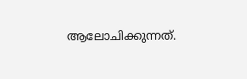ആലോചിക്കുന്നത്.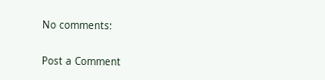No comments:

Post a Comment